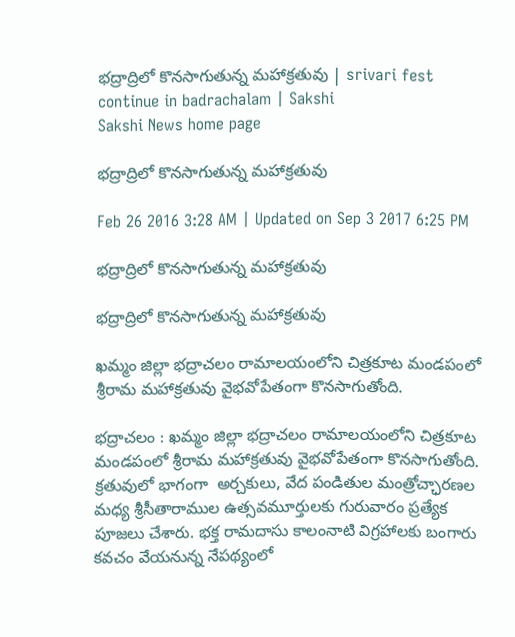భద్రాద్రిలో కొనసాగుతున్న మహాక్రతువు | srivari fest continue in badrachalam | Sakshi
Sakshi News home page

భద్రాద్రిలో కొనసాగుతున్న మహాక్రతువు

Feb 26 2016 3:28 AM | Updated on Sep 3 2017 6:25 PM

భద్రాద్రిలో కొనసాగుతున్న మహాక్రతువు

భద్రాద్రిలో కొనసాగుతున్న మహాక్రతువు

ఖమ్మం జిల్లా భద్రాచలం రామాలయంలోని చిత్రకూట మండపంలో శ్రీరామ మహాక్రతువు వైభవోపేతంగా కొనసాగుతోంది.

భద్రాచలం : ఖమ్మం జిల్లా భద్రాచలం రామాలయంలోని చిత్రకూట మండపంలో శ్రీరామ మహాక్రతువు వైభవోపేతంగా కొనసాగుతోంది. క్రతువులో భాగంగా  అర్చకులు, వేద పండితుల మంత్రోచ్ఛారణల మధ్య శ్రీసీతారాముల ఉత్సవమూర్తులకు గురువారం ప్రత్యేక పూజలు చేశారు. భక్త రామదాసు కాలంనాటి విగ్రహాలకు బంగారు కవచం వేయనున్న నేపథ్యంలో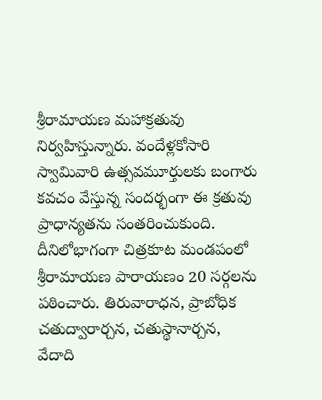శ్రీరామాయణ మహాక్రతువు నిర్వహిస్తున్నారు. వందేళ్లకోసారి స్వామివారి ఉత్సవమూర్తులకు బంగారు కవచం వేస్తున్న సందర్భంగా ఈ క్రతువు ప్రాధాన్యతను సంతరించుకుంది. దీనిలోభాగంగా చిత్రకూట మండపంలో శ్రీరామాయణ పారాయణం 20 సర్గలను పఠించారు. తిరువారాధన, ప్రాబోధిక చతుద్వారార్చన, చతుస్థానార్చన, వేదాది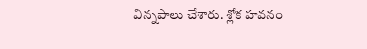విన్నపాలు చేశారు. శ్లోక హవనం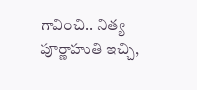గావించి.. నిత్య పూర్ణాహుతి ఇచ్చి,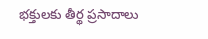భక్తులకు తీర్థ ప్రసాదాలు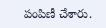పంపిణీ చేశారు.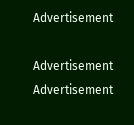Advertisement

Advertisement
Advertisement